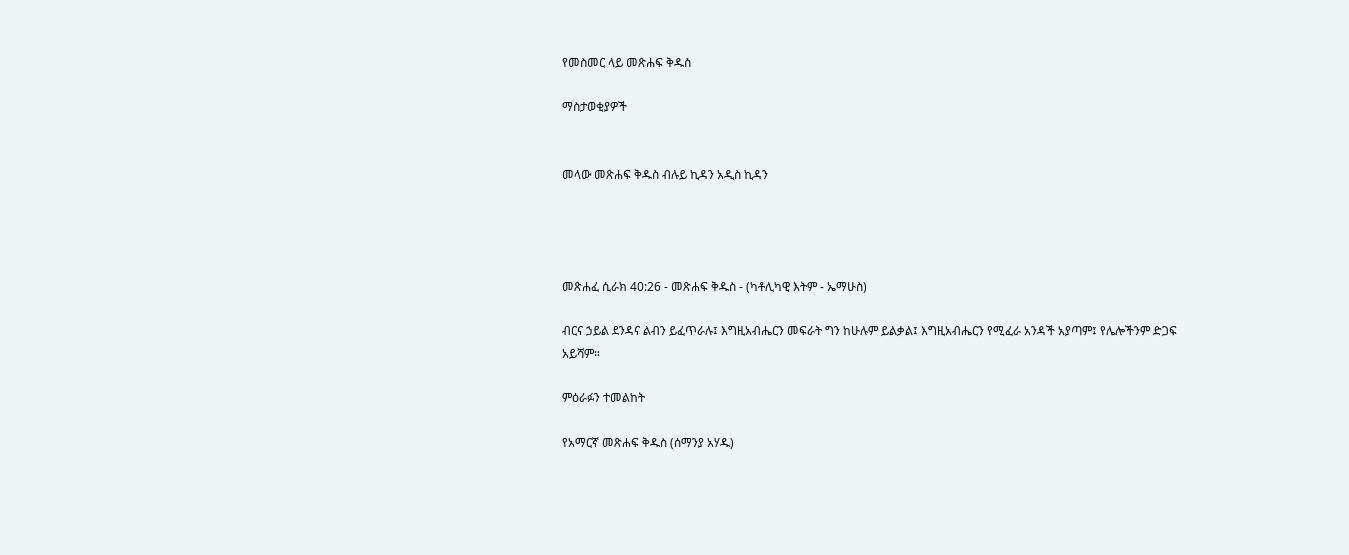የመስመር ላይ መጽሐፍ ቅዱስ

ማስታወቂያዎች


መላው መጽሐፍ ቅዱስ ብሉይ ኪዳን አዲስ ኪዳን




መጽሐፈ ሲራክ 40:26 - መጽሐፍ ቅዱስ - (ካቶሊካዊ እትም - ኤማሁስ)

ብርና ኃይል ደንዳና ልብን ይፈጥራሉ፤ እግዚአብሔርን መፍራት ግን ከሁሉም ይልቃል፤ እግዚአብሔርን የሚፈራ አንዳች አያጣም፤ የሌሎችንም ድጋፍ አይሻም።

ምዕራፉን ተመልከት

የአማርኛ መጽሐፍ ቅዱስ (ሰማንያ አሃዱ)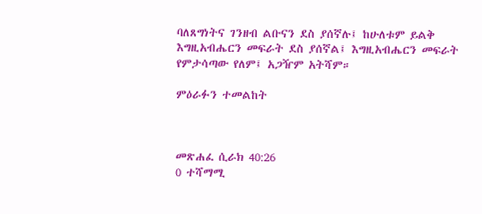ባለጸግነትና ገንዘብ ልቡናን ደስ ያሰኛሉ፤ ከሁለቱም ይልቅ እግዚአብሔርን መፍራት ደስ ያሰኛል፤ እግዚአብሔርን መፍራት የምታሳጣው የለም፤ አጋዥም አትሻም።

ምዕራፉን ተመልከት



መጽሐፈ ሲራክ 40:26
0 ተሻማሚ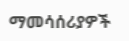ማመሳሰሪያዎች